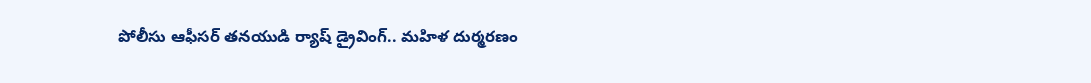పోలీసు ఆఫీసర్ తనయుడి ర్యాష్ డ్రైవింగ్.. మహిళ దుర్మరణం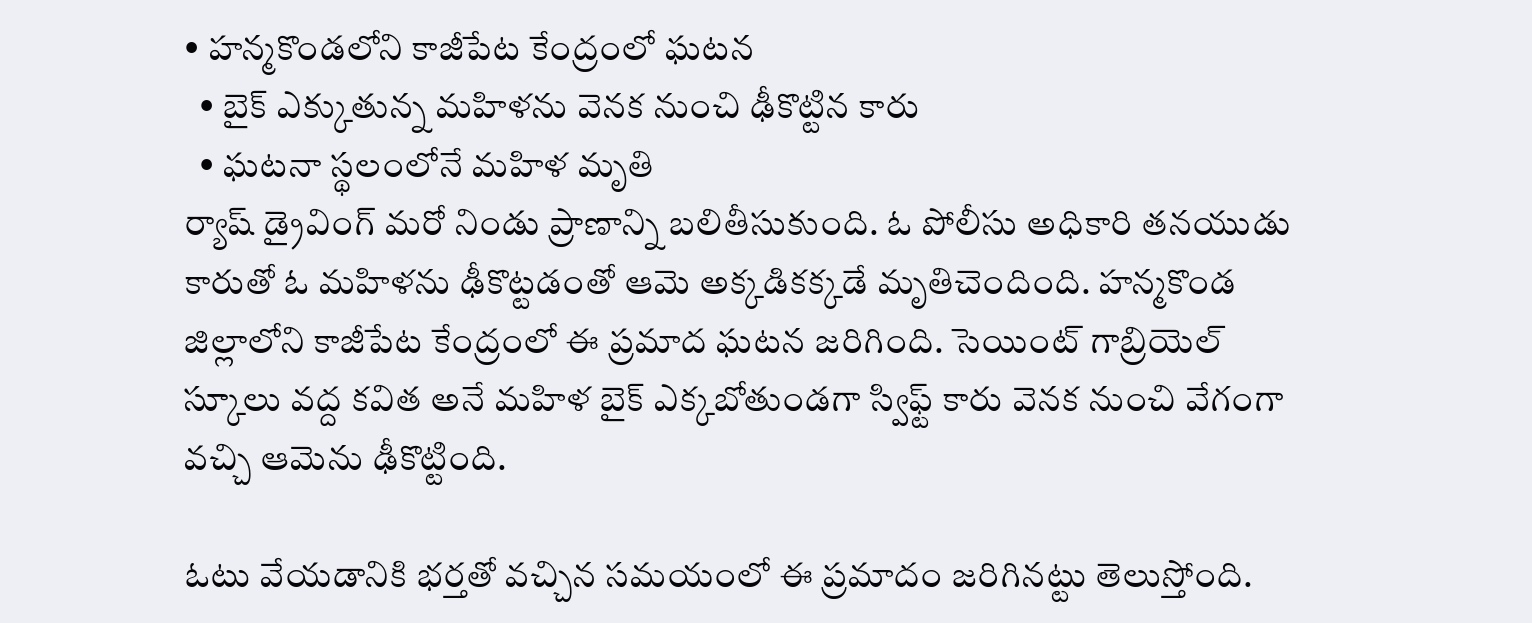• హన్మకొండలోని కాజీపేట కేంద్రంలో ఘటన
  • బైక్ ఎక్కుతున్న మహిళను వెనక నుంచి ఢీకొట్టిన కారు
  • ఘటనా స్థలంలోనే మహిళ మృతి
ర్యాష్ డ్రైవింగ్ మరో నిండు ప్రాణాన్ని బలితీసుకుంది. ఓ పోలీసు అధికారి తనయుడు కారుతో ఓ మహిళను ఢీకొట్టడంతో ఆమె అక్కడికక్కడే మృతిచెందింది. హన్మకొండ జిల్లాలోని కాజీపేట కేంద్రంలో ఈ ప్రమాద ఘటన జరిగింది. సెయింట్ గాబ్రియెల్ స్కూలు వద్ద కవిత అనే మహిళ బైక్ ఎక్కబోతుండగా స్విఫ్ట్ కారు వెనక నుంచి వేగంగా వచ్చి ఆమెను ఢీకొట్టింది.

ఓటు వేయడానికి భర్తతో వచ్చిన సమయంలో ఈ ప్రమాదం జరిగినట్టు తెలుస్తోంది.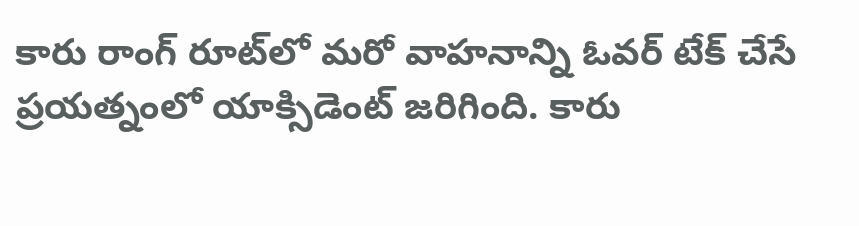కారు రాంగ్ రూట్‌లో మరో వాహనాన్ని ఓవర్ టేక్ చేసే ప్రయత్నంలో యాక్సిడెంట్ జరిగింది. కారు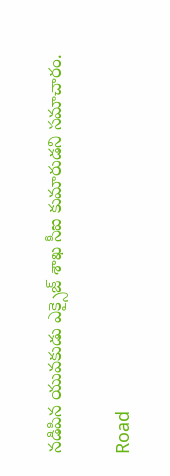నడిపిన యువకుడు ఎక్సైజ్ శాఖ సీఐ కుమారుడని సమాచారం.

Road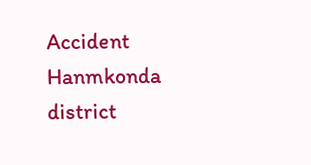Accident
Hanmkonda district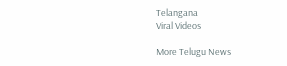Telangana
Viral Videos

More Telugu News